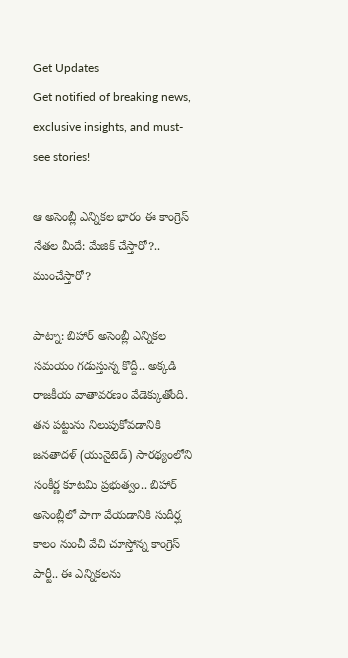Get Updates
Get notified of breaking news, exclusive insights, and must-see stories!

ఆ అసెంబ్లీ ఎన్నికల భారం ఈ కాంగ్రెస్ నేతల మీదే: మేజిక్ చేస్తారో?.. ముంచేస్తారో?

పాట్నా: బిహార్ అసెంబ్లీ ఎన్నికల సమయం గడుస్తున్న కొద్దీ.. అక్కడి రాజకీయ వాతావరణం వేడెక్కుతోంది. తన పట్టును నిలుపుకోవడానికి జనతాదళ్ (యునైటెడ్) సారథ్యంలోని సంకీర్ణ కూటమి ప్రభుత్వం.. బిహార్ అసెంబ్లీలో పాగా వేయడానికి సుదీర్ఘ కాలం నుంచీ వేచి చూస్తోన్న కాంగ్రెస్ పార్టీ.. ఈ ఎన్నికలను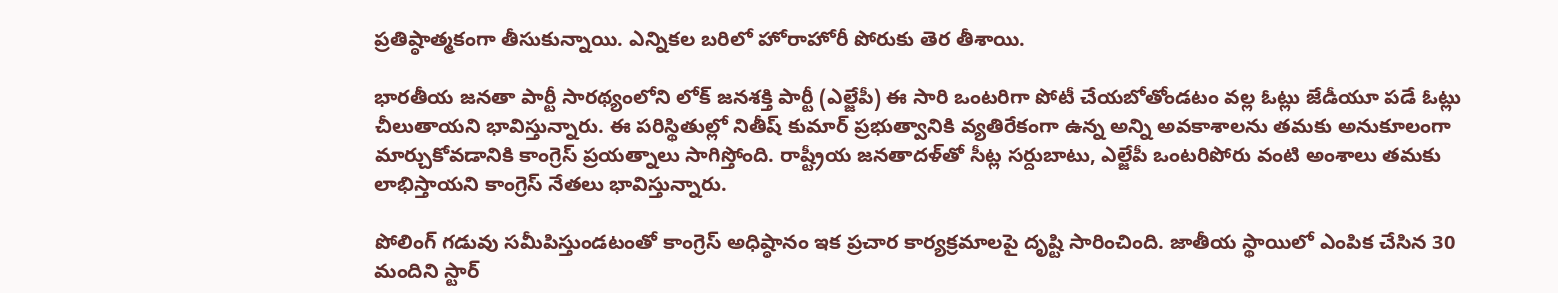ప్రతిష్ఠాత్మకంగా తీసుకున్నాయి. ఎన్నికల బరిలో హోరాహోరీ పోరుకు తెర తీశాయి.

భారతీయ జనతా పార్టీ సారథ్యంలోని లోక్ జనశక్తి పార్టీ (ఎల్జేపీ) ఈ సారి ఒంటరిగా పోటీ చేయబోతోండటం వల్ల ఓట్లు జేడీయూ పడే ఓట్లు చీలుతాయని భావిస్తున్నారు. ఈ పరిస్థితుల్లో నితీష్ కుమార్ ప్రభుత్వానికి వ్యతిరేకంగా ఉన్న అన్ని అవకాశాలను తమకు అనుకూలంగా మార్చుకోవడానికి కాంగ్రెస్ ప్రయత్నాలు సాగిస్తోంది. రాష్ట్రీయ జనతాదళ్‌తో సీట్ల సర్దుబాటు, ఎల్జేపీ ఒంటరిపోరు వంటి అంశాలు తమకు లాభిస్తాయని కాంగ్రెస్ నేతలు భావిస్తున్నారు.

పోలింగ్ గడువు సమీపిస్తుండటంతో కాంగ్రెస్ అధిష్ఠానం ఇక ప్రచార కార్యక్రమాలపై దృష్టి సారించింది. జాతీయ స్థాయిలో ఎంపిక చేసిన 30 మందిని స్టార్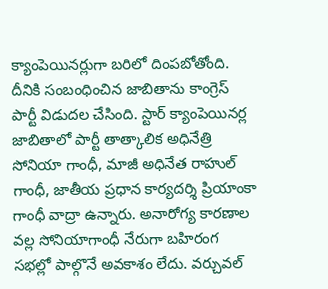క్యాంపెయినర్లుగా బరిలో దింపబోతోంది. దీనికి సంబంధించిన జాబితాను కాంగ్రెస్ పార్టీ విడుదల చేసింది. స్టార్ క్యాంపెయినర్ల జాబితాలో పార్టీ తాత్కాలిక అధినేత్రి సోనియా గాంధీ, మాజీ అధినేత రాహుల్ గాంధీ, జాతీయ ప్రధాన కార్యదర్శి ప్రియాంకా గాంధీ వాద్రా ఉన్నారు. అనారోగ్య కారణాల వల్ల సోనియాగాంధీ నేరుగా బహిరంగ సభల్లో పాల్గొనే అవకాశం లేదు. వర్చువల్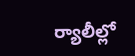ర్యాలీల్లో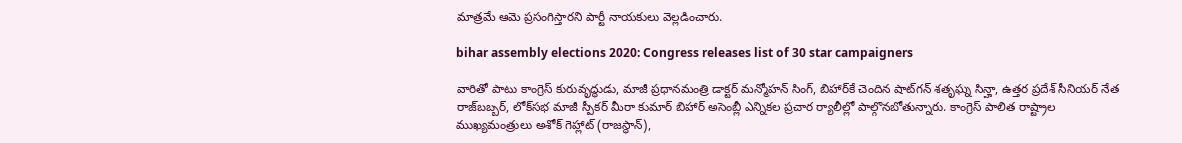మాత్రమే ఆమె ప్రసంగిస్తారని పార్టీ నాయకులు వెల్లడించారు.

bihar assembly elections 2020: Congress releases list of 30 star campaigners

వారితో పాటు కాంగ్రెస్ కురువృద్ధుడు, మాజీ ప్రధానమంత్రి డాక్టర్ మన్మోహన్ సింగ్‌, బిహార్‌కే చెందిన షాట్‌గన్ శతృఘ్న సిన్హా, ఉత్తర ప్రదేశ్ సీనియర్ నేత రాజ్‌బబ్బర్, లోక్‌సభ మాజీ స్పీకర్ మీరా కుమార్‌ బిహార్ అసెంబ్లీ ఎన్నికల ప్రచార ర్యాలీల్లో పాల్గొనబోతున్నారు. కాంగ్రెస్ పాలిత రాష్ట్రాల ముఖ్యమంత్రులు అశోక్ గెహ్లాట్ (రాజస్థాన్),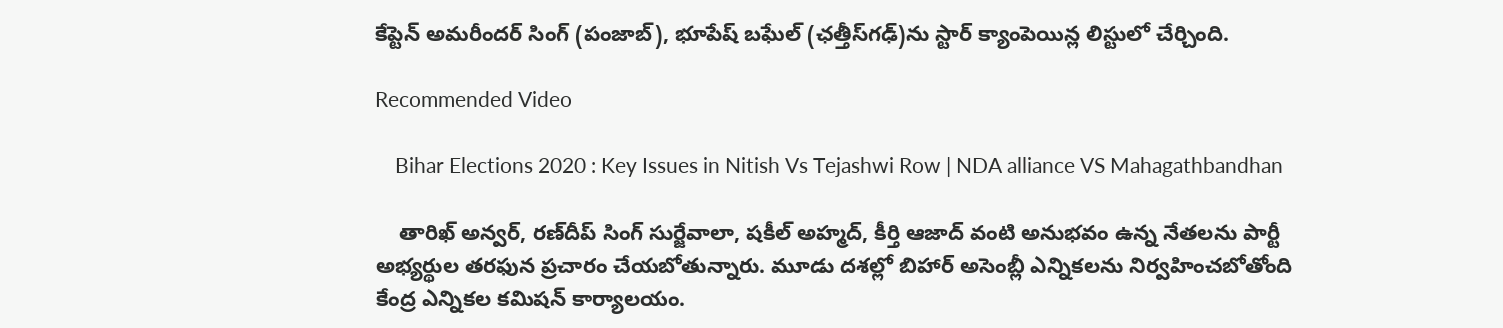కేప్టెన్ అమరీందర్ సింగ్ (పంజాబ్), భూపేష్ బఘేల్ (ఛత్తీస్‌గఢ్)ను స్టార్ క్యాంపెయిన్ల లిస్టులో చేర్చింది.

Recommended Video

    Bihar Elections 2020 : Key Issues in Nitish Vs Tejashwi Row | NDA alliance VS Mahagathbandhan

    తారిఖ్ అన్వర్, రణ్‌దీప్ సింగ్ సుర్జేవాలా, షకీల్ అహ్మద్, కీర్తి ఆజాద్ వంటి అనుభవం ఉన్న నేతలను పార్టీ అభ్యర్థుల తరఫున ప్రచారం చేయబోతున్నారు. మూడు దశల్లో బిహార్ అసెంబ్లీ ఎన్నికలను నిర్వహించబోతోంది కేంద్ర ఎన్నికల కమిషన్ కార్యాలయం.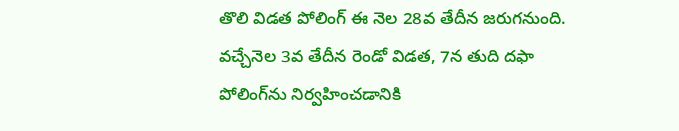తొలి విడత పోలింగ్ ఈ నెల 28వ తేదీన జరుగనుంది. వచ్చేనెల 3వ తేదీన రెండో విడత, 7న తుది దఫా పోలింగ్‌ను నిర్వహించడానికి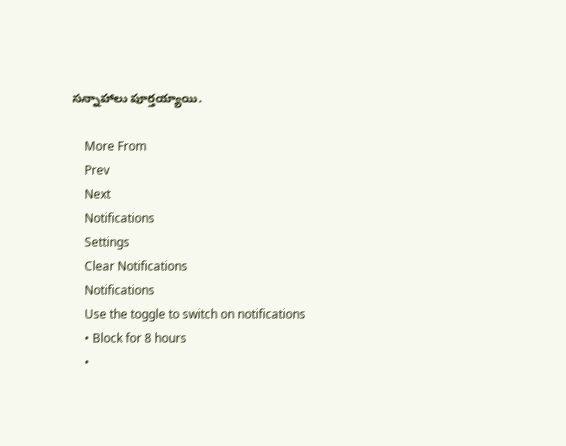సన్నాహాలు పూర్తయ్యాయి.

    More From
    Prev
    Next
    Notifications
    Settings
    Clear Notifications
    Notifications
    Use the toggle to switch on notifications
    • Block for 8 hours
    •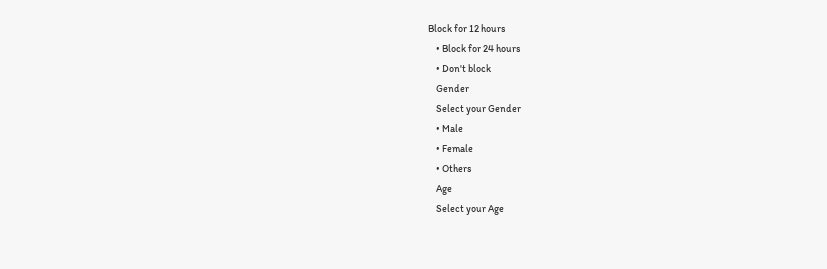Block for 12 hours
    • Block for 24 hours
    • Don't block
    Gender
    Select your Gender
    • Male
    • Female
    • Others
    Age
    Select your Age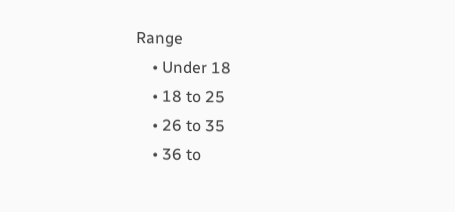Range
    • Under 18
    • 18 to 25
    • 26 to 35
    • 36 to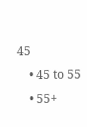45
    • 45 to 55
    • 55+